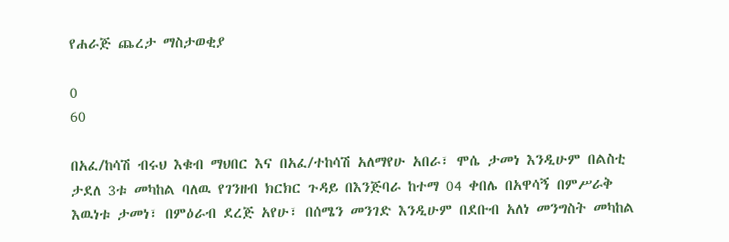የሐራጅ ጨረታ ማስታወቂያ

0
60

በአፈ/ከሳሽ ብሩህ እቁብ ማህበር እና በአፈ/ተከሳሽ አለማየሁ አበራ፣ ሞሴ ታመነ እንዲሁም በልስቲ ታደለ 3ቱ መካከል ባለዉ የገንዘብ ክርክር ጉዳይ በእንጅባራ ከተማ 04 ቀበሌ በአዋሳኝ በምሥራቅ እዉነቱ ታመነ፣ በምዕራብ ደረጅ አየሁ፣ በሰሜን መንገድ እንዲሁም በደቡብ አለነ መንግስት መካከል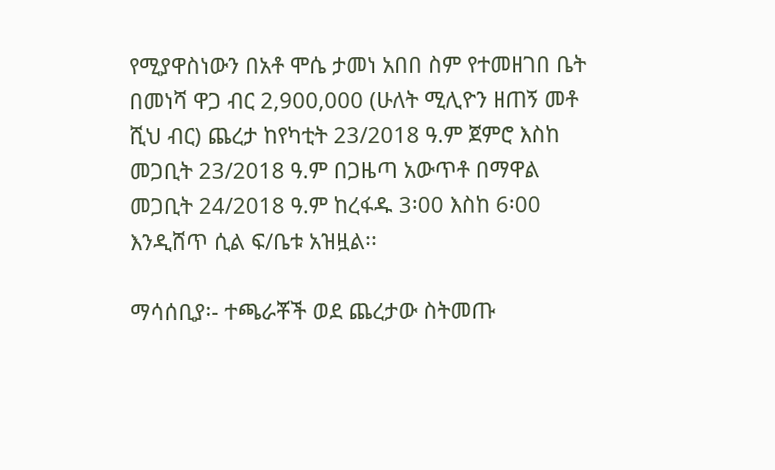የሚያዋስነውን በአቶ ሞሴ ታመነ አበበ ስም የተመዘገበ ቤት በመነሻ ዋጋ ብር 2,900,000 (ሁለት ሚሊዮን ዘጠኝ መቶ ሺህ ብር) ጨረታ ከየካቲት 23/2018 ዓ.ም ጀምሮ እስከ መጋቢት 23/2018 ዓ.ም በጋዜጣ አውጥቶ በማዋል መጋቢት 24/2018 ዓ.ም ከረፋዱ 3፡00 እስከ 6፡00 እንዲሸጥ ሲል ፍ/ቤቱ አዝዟል፡፡

ማሳሰቢያ፡- ተጫራቾች ወደ ጨረታው ስትመጡ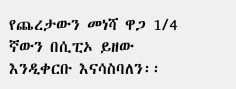የጨረታውን መነሻ ዋጋ 1/4 ኛውን በሲፒኦ ይዘው እንዲቀርቡ እናሳስባለን፡፡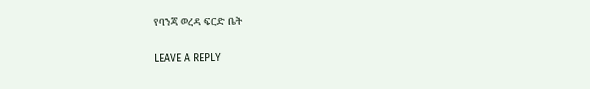የባንጃ ወረዳ ፍርድ ቤት

LEAVE A REPLY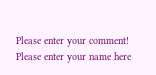Please enter your comment!
Please enter your name here